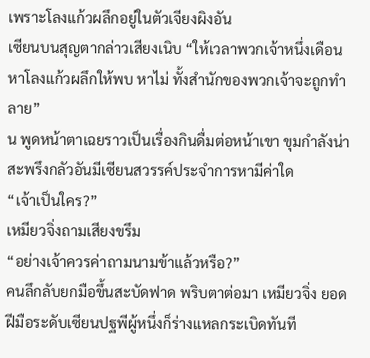เพราะโลงแก้วผลึกอยู่ในตัวเจียงผิงอัน
เซียนบนสุญตากล่าวเสียงเนิบ “ให้เวลาพวกเจ้าหนึ่งเดือน หาโลงแก้วผลึกให้พบ หาไม่ ทั้งสำนักของพวกเจ้าจะถูกทำลาย”
น พูดหน้าตาเฉยราวเป็นเรื่องกินดื่มต่อหน้าเขา ขุมกำลังน่าสะพรึงกลัวอันมีเซียนสวรรค์ประจำการหามีค่าใด
“เจ้าเป็นใคร?”
เหมียวจิ่งถามเสียงขรึม
“อย่างเจ้าควรค่าถามนามข้าแล้วหรือ?”
คนลึกลับยกมือขึ้นสะบัดฟาด พริบตาต่อมา เหมียวจิ่ง ยอดฝีมือระดับเซียนปฐพีผู้หนึ่งก็ร่างแหลกระเบิดทันที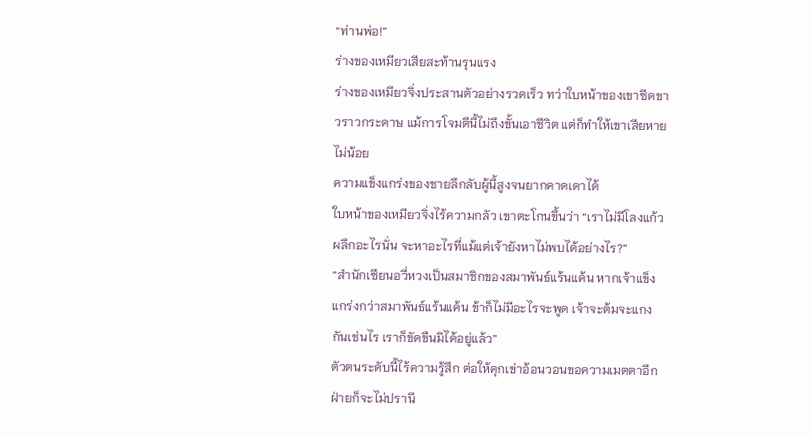“ท่านพ่อ!”
ร่างของเหมียวเสียสะท้านรุนแรง
ร่างของเหมียวจิ่งประสานตัวอย่างรวดเร็ว ทว่าใบหน้าของเขาซีดขาวราวกระดาษ แม้การโจมตีนี้ไม่ถึงขั้นเอาชีวิต แต่ก็ทำให้เขาเสียหายไม่น้อย
ความแข็งแกร่งของชายลึกลับผู้นี้สูงจนยากคาดเดาได้
ใบหน้าของเหมียวจิ่งไร้ความกลัว เขาตะโกนขึ้นว่า “เราไม่มีโลงแก้วผลึกอะไรนั่น จะหาอะไรที่แม้แต่เจ้ายังหาไม่พบได้อย่างไร?”
“สำนักเซียนอวี่หวงเป็นสมาชิกของสมาพันธ์แร้นแค้น หากเจ้าแข็งแกร่งกว่าสมาพันธ์แร้นแค้น ข้าก็ไม่มีอะไรจะพูด เจ้าจะต้มจะแกงกันเช่นไร เราก็ขัดขืนมิได้อยู่แล้ว”
ตัวตนระดับนี้ไร้ความรู้สึก ต่อให้คุกเข่าอ้อนวอนขอความเมตตาอีกฝ่ายก็จะไม่ปรานี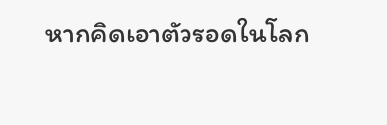หากคิดเอาตัวรอดในโลก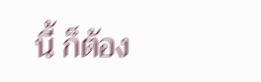นี้ ก็ต้อง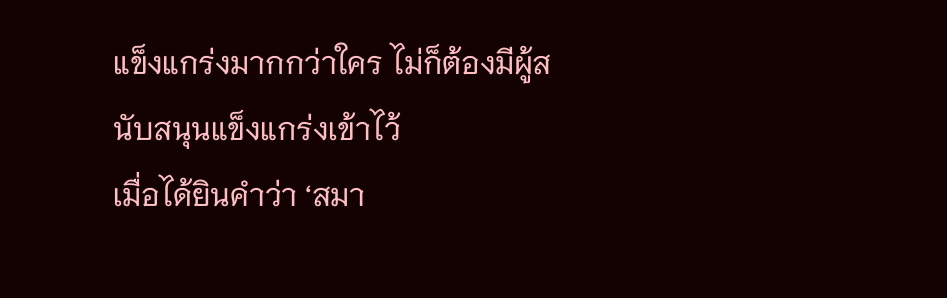แข็งแกร่งมากกว่าใคร ไม่ก็ต้องมีผู้สนับสนุนแข็งแกร่งเข้าไว้
เมื่อได้ยินคำว่า ‘สมา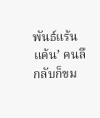พันธ์แร้นแค้น’ คนลึกลับก็ขม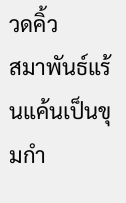วดคิ้ว
สมาพันธ์แร้นแค้นเป็นขุมกำ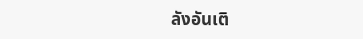ลังอันเติ